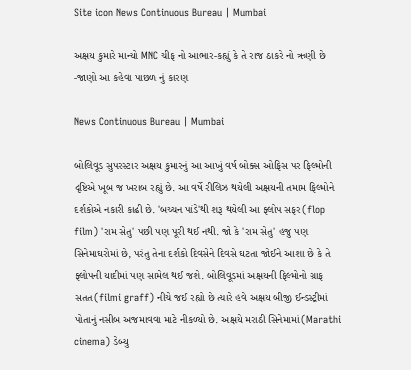Site icon News Continuous Bureau | Mumbai

અક્ષય કુમારે માન્યો MNC ચીફ નો આભાર-કહ્યું કે તે રાજ ઠાકરે નો ઋણી છે -જાણો આ કહેવા પાછળ નું કારણ

News Continuous Bureau | Mumbai

બોલિવૂડ સુપરસ્ટાર અક્ષય કુમારનું આ આખું વર્ષ બોક્સ ઓફિસ પર ફિલ્મોની દૃષ્ટિએ ખૂબ જ ખરાબ રહ્યું છે. આ વર્ષે રીલિઝ થયેલી અક્ષયની તમામ ફિલ્મોને દર્શકોએ નકારી કાઢી છે. 'બચ્ચન પાંડે'થી શરૂ થયેલી આ ફ્લોપ સફર(flop film) 'રામ સેતુ' પછી પણ પૂરી થઈ નથી. જો કે 'રામ સેતુ' હજુ પણ સિનેમાઘરોમાં છે, પરંતુ તેના દર્શકો દિવસેને દિવસે ઘટતા જોઈને આશા છે કે તે ફ્લોપની યાદીમાં પણ સામેલ થઈ જશે. બોલિવૂડમાં અક્ષયની ફિલ્મોનો ગ્રાફ સતત(filmi graff) નીચે જઈ રહ્યો છે ત્યારે હવે અક્ષય બીજી ઈન્ડસ્ટ્રીમાં પોતાનું નસીબ અજમાવવા માટે નીકળ્યો છે. અક્ષયે મરાઠી સિનેમામાં(Marathi cinema) ડેબ્યુ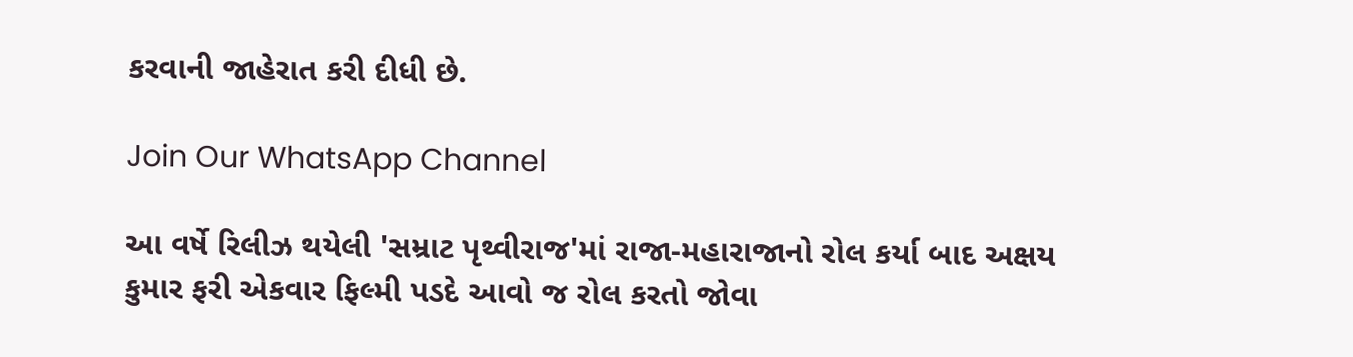કરવાની જાહેરાત કરી દીધી છે.

Join Our WhatsApp Channel

આ વર્ષે રિલીઝ થયેલી 'સમ્રાટ પૃથ્વીરાજ'માં રાજા-મહારાજાનો રોલ કર્યા બાદ અક્ષય કુમાર ફરી એકવાર ફિલ્મી પડદે આવો જ રોલ કરતો જોવા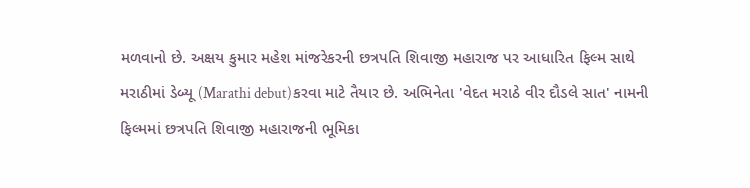મળવાનો છે. અક્ષય કુમાર મહેશ માંજરેકરની છત્રપતિ શિવાજી મહારાજ પર આધારિત ફિલ્મ સાથે મરાઠીમાં ડેબ્યૂ (Marathi debut)કરવા માટે તૈયાર છે. અભિનેતા 'વેદત મરાઠે વીર દૌડલે સાત' નામની ફિલ્મમાં છત્રપતિ શિવાજી મહારાજની ભૂમિકા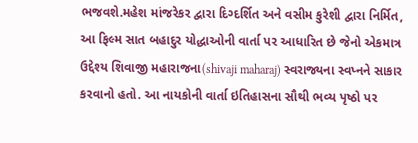ભજવશે.મહેશ માંજરેકર દ્વારા દિગ્દર્શિત અને વસીમ કુરેશી દ્વારા નિર્મિત, આ ફિલ્મ સાત બહાદુર યોદ્ધાઓની વાર્તા પર આધારિત છે જેનો એકમાત્ર ઉદ્દેશ્ય શિવાજી મહારાજના(shivaji maharaj) સ્વરાજ્યના સ્વપ્નને સાકાર કરવાનો હતો. આ નાયકોની વાર્તા ઇતિહાસના સૌથી ભવ્ય પૃષ્ઠો પર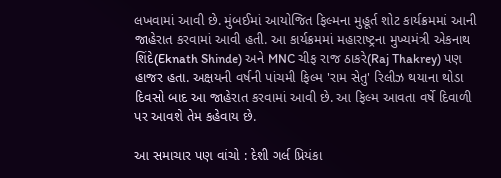લખવામાં આવી છે. મુંબઈમાં આયોજિત ફિલ્મના મુહૂર્ત શોટ કાર્યક્રમમાં આની જાહેરાત કરવામાં આવી હતી. આ કાર્યક્રમમાં મહારાષ્ટ્રના મુખ્યમંત્રી એકનાથ શિંદે(Eknath Shinde) અને MNC ચીફ રાજ ઠાકરે(Raj Thakrey) પણ હાજર હતા. અક્ષયની વર્ષની પાંચમી ફિલ્મ 'રામ સેતુ' રિલીઝ થયાના થોડા દિવસો બાદ આ જાહેરાત કરવામાં આવી છે. આ ફિલ્મ આવતા વર્ષે દિવાળી પર આવશે તેમ કહેવાય છે.

આ સમાચાર પણ વાંચો : દેશી ગર્લ પ્રિયંકા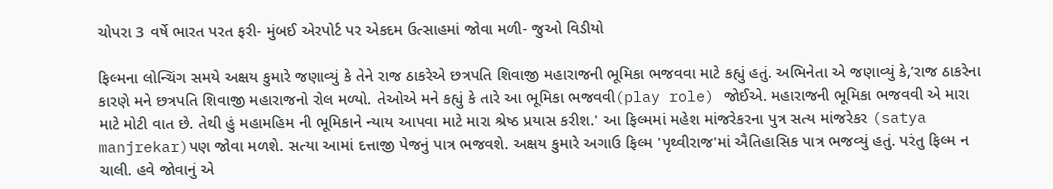ચોપરા 3 વર્ષે ભારત પરત ફરી- મુંબઈ એરપોર્ટ પર એકદમ ઉત્સાહમાં જોવા મળી- જુઓ વિડીયો

ફિલ્મના લોન્ચિંગ સમયે અક્ષય કુમારે જણાવ્યું કે તેને રાજ ઠાકરેએ છત્રપતિ શિવાજી મહારાજની ભૂમિકા ભજવવા માટે કહ્યું હતું. અભિનેતા એ જણાવ્યું કે,’રાજ ઠાકરેના કારણે મને છત્રપતિ શિવાજી મહારાજનો રોલ મળ્યો. તેઓએ મને કહ્યું કે તારે આ ભૂમિકા ભજવવી(play role) જોઈએ. મહારાજની ભૂમિકા ભજવવી એ મારા માટે મોટી વાત છે. તેથી હું મહામહિમ ની ભૂમિકાને ન્યાય આપવા માટે મારા શ્રેષ્ઠ પ્રયાસ કરીશ.' આ ફિલ્મમાં મહેશ માંજરેકરના પુત્ર સત્ય માંજરેકર (satya manjrekar)પણ જોવા મળશે. સત્યા આમાં દત્તાજી પેજનું પાત્ર ભજવશે. અક્ષય કુમારે અગાઉ ફિલ્મ 'પૃથ્વીરાજ'માં ઐતિહાસિક પાત્ર ભજવ્યું હતું. પરંતુ ફિલ્મ ન ચાલી. હવે જોવાનું એ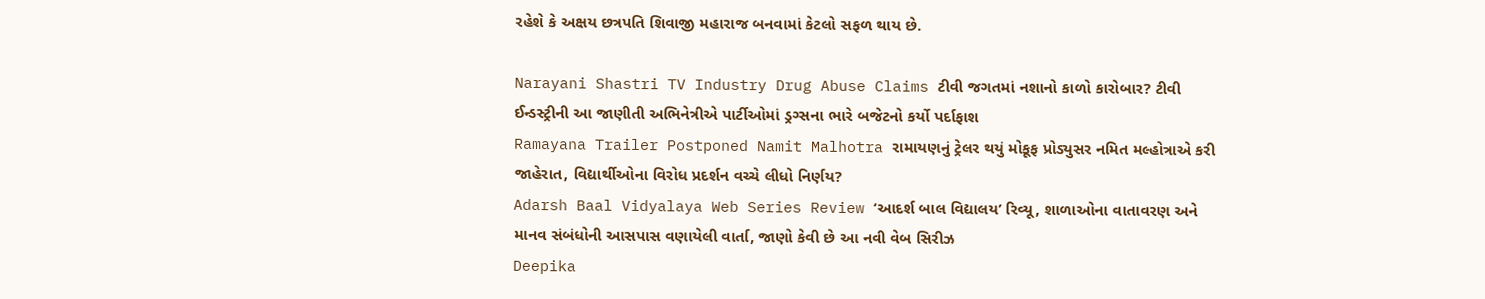રહેશે કે અક્ષય છત્રપતિ શિવાજી મહારાજ બનવામાં કેટલો સફળ થાય છે.

Narayani Shastri TV Industry Drug Abuse Claims ટીવી જગતમાં નશાનો કાળો કારોબાર? ટીવી ઈન્ડસ્ટ્રીની આ જાણીતી અભિનેત્રીએ પાર્ટીઓમાં ડ્રગ્સના ભારે બજેટનો કર્યો પર્દાફાશ
Ramayana Trailer Postponed Namit Malhotra રામાયણનું ટ્રેલર થયું મોકૂફ પ્રોડ્યુસર નમિત મલ્હોત્રાએ કરી જાહેરાત, વિદ્યાર્થીઓના વિરોધ પ્રદર્શન વચ્ચે લીધો નિર્ણય?
Adarsh Baal Vidyalaya Web Series Review ‘આદર્શ બાલ વિદ્યાલય’ રિવ્યૂ, શાળાઓના વાતાવરણ અને માનવ સંબંધોની આસપાસ વણાયેલી વાર્તા, જાણો કેવી છે આ નવી વેબ સિરીઝ
Deepika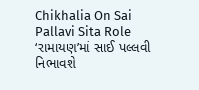Chikhalia On Sai Pallavi Sita Role ‘રામાયણ’માં સાઈ પલ્લવી નિભાવશે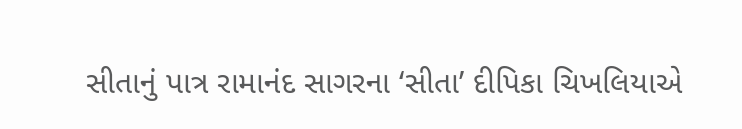સીતાનું પાત્ર રામાનંદ સાગરના ‘સીતા’ દીપિકા ચિખલિયાએ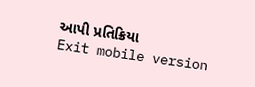આપી પ્રતિક્રિયા
Exit mobile version